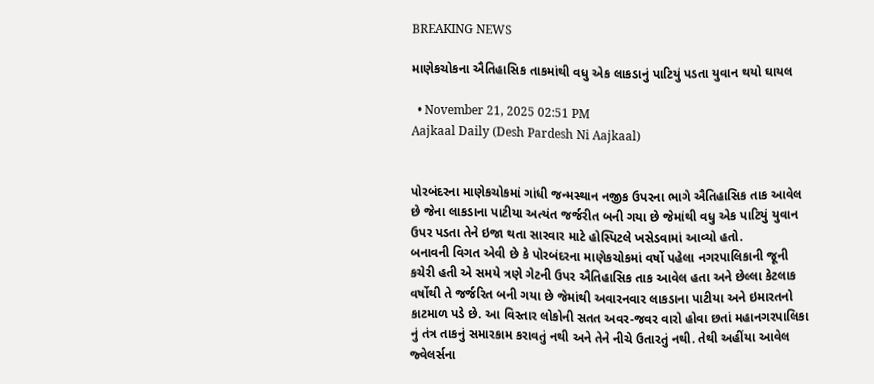BREAKING NEWS

માણેકચોકના ઐતિહાસિક તાકમાંથી વધુ એક લાકડાનું પાટિયું પડતા યુવાન થયો ઘાયલ

  • November 21, 2025 02:51 PM
Aajkaal Daily (Desh Pardesh Ni Aajkaal)


પોરબંદરના માણેકચોકમાં ગાંધી જન્મસ્થાન નજીક ઉપરના ભાગે ઐતિહાસિક તાક આવેલ છે જેના લાકડાના પાટીયા અત્યંત જર્જરીત બની ગયા છે જેમાંથી વધુ એક પાટિયું યુવાન ઉપર પડતા તેને ઇજા થતા સારવાર માટે હોસ્પિટલે ખસેડવામાં આવ્યો હતો.
બનાવની વિગત એવી છે કે પોરબંદરના માણેકચોકમાં વર્ષો પહેલા નગરપાલિકાની જૂની કચેરી હતી એ સમયે ત્રણે ગેટની ઉપર ઐતિહાસિક તાક આવેલ હતા અને છેલ્લા કેટલાક વર્ષોથી તે જર્જરિત બની ગયા છે જેમાંથી અવારનવાર લાકડાના પાટીયા અને ઇમારતનો કાટમાળ પડે છે. આ વિસ્તાર લોકોની સતત અવર-જવર વારો હોવા છતાં મહાનગરપાલિકા નું તંત્ર તાકનું સમારકામ કરાવતું નથી અને તેને નીચે ઉતારતું નથી. તેથી અહીંયા આવેલ જ્વેલર્સના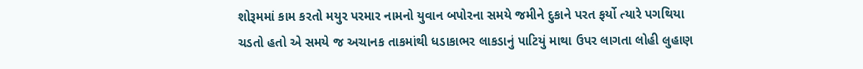શોરૂમમાં કામ કરતો મયુર પરમાર નામનો યુવાન બપોરના સમયે જમીને દુકાને પરત ફર્યો ત્યારે પગથિયા ચડતો હતો એ સમયે જ અચાનક તાકમાંથી ધડાકાભર લાકડાનું પાટિયું માથા ઉપર લાગતા લોહી લુહાણ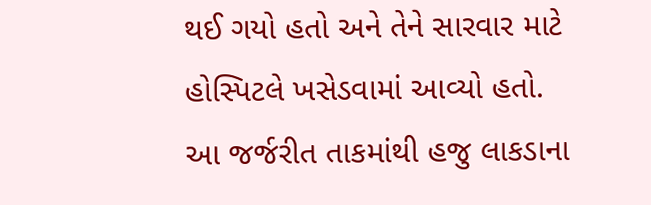થઈ ગયો હતો અને તેને સારવાર માટે હોસ્પિટલે ખસેડવામાં આવ્યો હતો.
આ જર્જરીત તાકમાંથી હજુ લાકડાના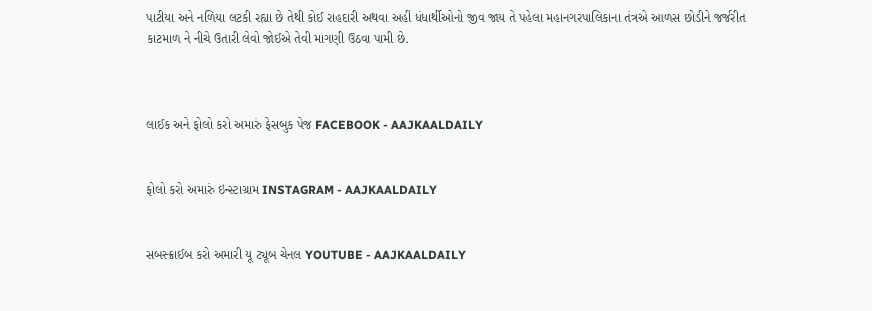પાટીયા અને નળિયા લટકી રહ્યા છે તેથી કોઈ રાહદારી અથવા અહીં ધંધાર્થીઓનો જીવ જાય તે પહેલા મહાનગરપાલિકાના તંત્રએ આળસ છોડીને જર્જરીત કાટમાળ ને નીચે ઉતારી લેવો જોઈએ તેવી માગણી ઉઠવા પામી છે.



લાઈક અને ફોલો કરો અમારું ફેસબુક પેજ FACEBOOK - AAJKAALDAILY


ફોલો કરો અમારું ઇન્સ્ટાગ્રામ INSTAGRAM - AAJKAALDAILY


સબસ્ક્રાઈબ કરો અમારી યૂ ટ્યૂબ ચેનલ YOUTUBE - AAJKAALDAILY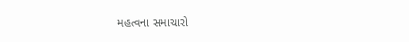મહત્વના સમાચારો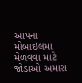આપના મોબાઇલમા મેળવવા માટે જોડાઓ અમારા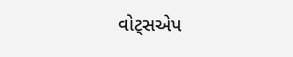વોટ્સએપ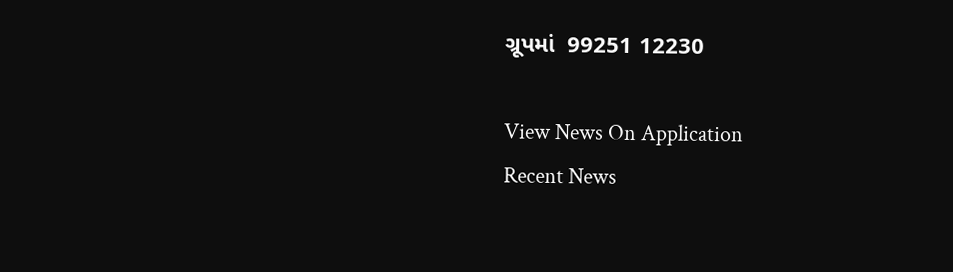ગ્રૂપમાં  99251 12230

View News On Application
Recent News